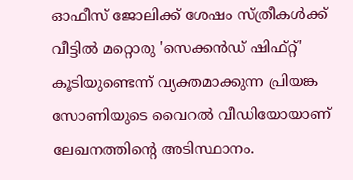ഓഫീസ് ജോലിക്ക് ശേഷം സ്ത്രീകൾക്ക് വീട്ടിൽ മറ്റൊരു 'സെക്കൻഡ് ഷിഫ്റ്റ്' കൂടിയുണ്ടെന്ന് വ്യക്തമാക്കുന്ന പ്രിയങ്ക സോണിയുടെ വൈറൽ വീഡിയോയാണ് ലേഖനത്തിൻ്റെ അടിസ്ഥാനം.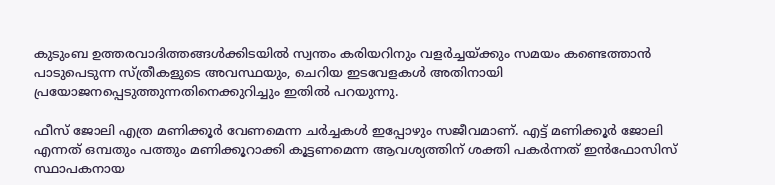കുടുംബ ഉത്തരവാദിത്തങ്ങൾക്കിടയിൽ സ്വന്തം കരിയറിനും വളർച്ചയ്ക്കും സമയം കണ്ടെത്താൻ പാടുപെടുന്ന സ്ത്രീകളുടെ അവസ്ഥയും, ചെറിയ ഇടവേളകൾ അതിനായി പ്രയോജനപ്പെടുത്തുന്നതിനെക്കുറിച്ചും ഇതിൽ പറയുന്നു.

ഫീസ് ജോലി എത്ര മണിക്കൂർ വേണമെന്ന ചർച്ചകൾ ഇപ്പോഴും സജീവമാണ്. എട്ട് മണിക്കൂർ ജോലി എന്നത് ഒമ്പതും പത്തും മണിക്കൂറാക്കി കൂട്ടണമെന്ന ആവശ്യത്തിന് ശക്തി പകർന്നത് ഇൻഫോസിസ് സ്ഥാപകനായ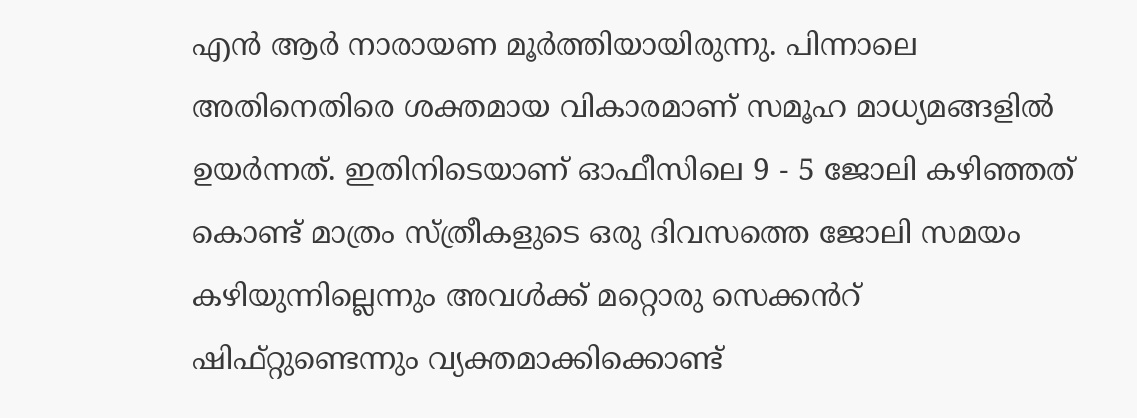എൻ ആർ നാരായണ മൂർത്തിയായിരുന്നു. പിന്നാലെ അതിനെതിരെ ശക്തമായ വികാരമാണ് സമൂഹ മാധ്യമങ്ങളിൽ ഉയർന്നത്. ഇതിനിടെയാണ് ഓഫീസിലെ 9 - 5 ജോലി കഴിഞ്ഞത് കൊണ്ട് മാത്രം സ്ത്രീകളുടെ ഒരു ദിവസത്തെ ജോലി സമയം കഴിയുന്നില്ലെന്നും അവൾക്ക് മറ്റൊരു സെക്കൻറ് ഷിഫ്റ്റുണ്ടെന്നും വ്യക്തമാക്കിക്കൊണ്ട്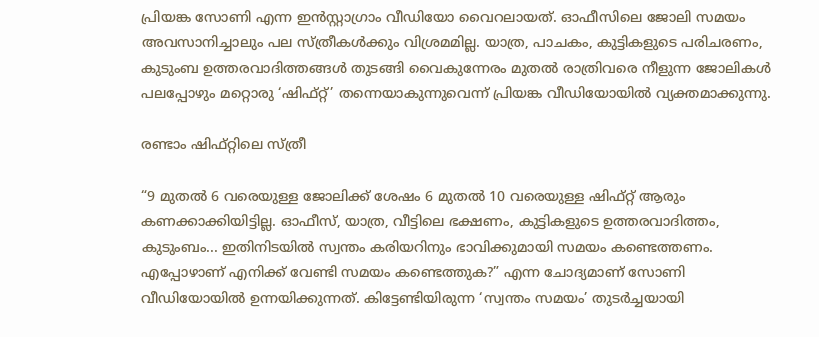പ്രിയങ്ക സോണി എന്ന ഇന്‍സ്റ്റാഗ്രാം വീഡിയോ വൈറലായത്. ഓഫീസിലെ ജോലി സമയം അവസാനിച്ചാലും പല സ്ത്രീകൾക്കും വിശ്രമമില്ല. യാത്ര, പാചകം, കുട്ടികളുടെ പരിചരണം, കുടുംബ ഉത്തരവാദിത്തങ്ങൾ തുടങ്ങി വൈകുന്നേരം മുതൽ രാത്രിവരെ നീളുന്ന ജോലികൾ പലപ്പോഴും മറ്റൊരു ‘ഷിഫ്റ്റ്’ തന്നെയാകുന്നുവെന്ന് പ്രിയങ്ക വീഡിയോയിൽ വ്യക്തമാക്കുന്നു.

രണ്ടാം ഷിഫ്റ്റിലെ സ്ത്രീ

“9 മുതൽ 6 വരെയുള്ള ജോലിക്ക് ശേഷം 6 മുതൽ 10 വരെയുള്ള ഷിഫ്റ്റ് ആരും കണക്കാക്കിയിട്ടില്ല. ഓഫീസ്, യാത്ര, വീട്ടിലെ ഭക്ഷണം, കുട്ടികളുടെ ഉത്തരവാദിത്തം, കുടുംബം... ഇതിനിടയിൽ സ്വന്തം കരിയറിനും ഭാവിക്കുമായി സമയം കണ്ടെത്തണം. എപ്പോഴാണ് എനിക്ക് വേണ്ടി സമയം കണ്ടെത്തുക?” എന്ന ചോദ്യമാണ് സോണി വീഡിയോയിൽ ഉന്നയിക്കുന്നത്. കിട്ടേണ്ടിയിരുന്ന ‘സ്വന്തം സമയം’ തുടർച്ചയായി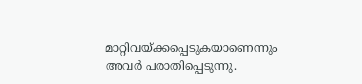മാറ്റിവയ്ക്കപ്പെടുകയാണെന്നും അവർ പരാതിപ്പെടുന്നു.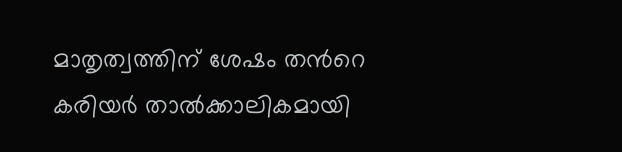മാതൃത്വത്തിന് ശേഷം തന്‍റെ കരിയർ താൽക്കാലികമായി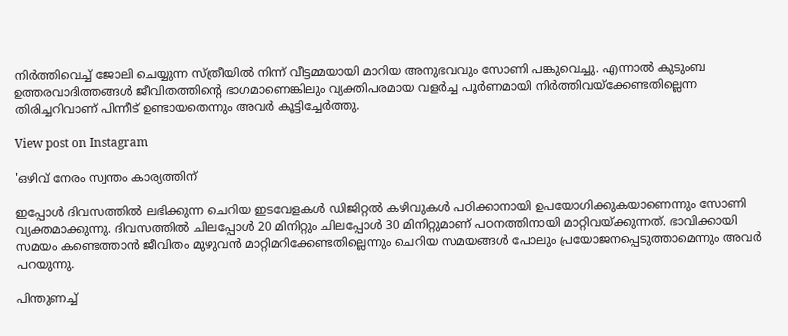നിർത്തിവെച്ച് ജോലി ചെയ്യുന്ന സ്ത്രീയിൽ നിന്ന് വീട്ടമ്മയായി മാറിയ അനുഭവവും സോണി പങ്കുവെച്ചു. എന്നാൽ കുടുംബ ഉത്തരവാദിത്തങ്ങൾ ജീവിതത്തിന്‍റെ ഭാഗമാണെങ്കിലും വ്യക്തിപരമായ വളർച്ച പൂർണമായി നിർത്തിവയ്ക്കേണ്ടതില്ലെന്ന തിരിച്ചറിവാണ് പിന്നീട് ഉണ്ടായതെന്നും അവർ കൂട്ടിച്ചേർത്തു.

View post on Instagram

'ഒഴിവ് നേരം സ്വന്തം കാര്യത്തിന്

ഇപ്പോൾ ദിവസത്തിൽ ലഭിക്കുന്ന ചെറിയ ഇടവേളകൾ ഡിജിറ്റൽ കഴിവുകൾ പഠിക്കാനായി ഉപയോഗിക്കുകയാണെന്നും സോണി വ്യക്തമാക്കുന്നു. ദിവസത്തിൽ ചിലപ്പോൾ 20 മിനിറ്റും ചിലപ്പോൾ 30 മിനിറ്റുമാണ് പഠനത്തിനായി മാറ്റിവയ്ക്കുന്നത്. ഭാവിക്കായി സമയം കണ്ടെത്താൻ ജീവിതം മുഴുവൻ മാറ്റിമറിക്കേണ്ടതില്ലെന്നും ചെറിയ സമയങ്ങൾ പോലും പ്രയോജനപ്പെടുത്താമെന്നും അവർ പറയുന്നു.

പിന്തുണച്ച്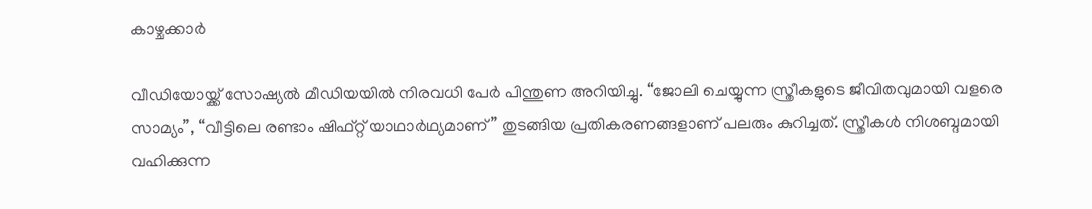കാഴ്ചക്കാർ

വീഡിയോയ്ക്ക് സോഷ്യൽ മീഡിയയിൽ നിരവധി പേർ പിന്തുണ അറിയിച്ചു. “ജോലി ചെയ്യുന്ന സ്ത്രീകളുടെ ജീവിതവുമായി വളരെ സാമ്യം”, “വീട്ടിലെ രണ്ടാം ഷിഫ്റ്റ് യാഥാർഥ്യമാണ്” തുടങ്ങിയ പ്രതികരണങ്ങളാണ് പലരും കുറിച്ചത്. സ്ത്രീകൾ നിശബ്ദമായി വഹിക്കുന്ന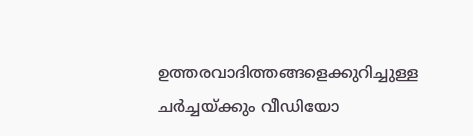ഉത്തരവാദിത്തങ്ങളെക്കുറിച്ചുള്ള ചർച്ചയ്ക്കും വീഡിയോ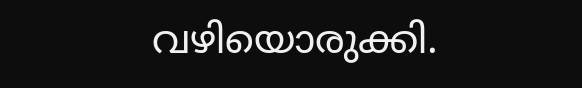വഴിയൊരുക്കി.